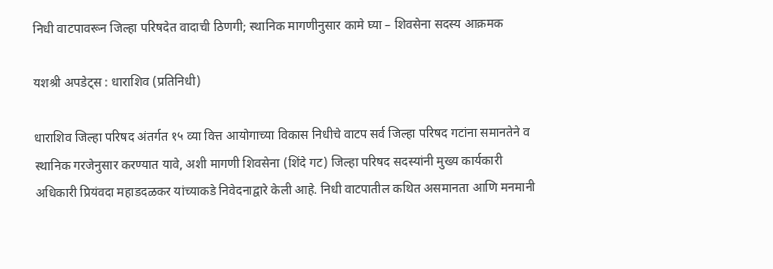निधी वाटपावरून जिल्हा परिषदेत वादाची ठिणगी; स्थानिक मागणीनुसार कामे घ्या – शिवसेना सदस्य आक्रमक

यशश्री अपडेट्स : धाराशिव (प्रतिनिधी)

धाराशिव जिल्हा परिषद अंतर्गत १५ व्या वित्त आयोगाच्या विकास निधीचे वाटप सर्व जिल्हा परिषद गटांना समानतेने व स्थानिक गरजेनुसार करण्यात यावे, अशी मागणी शिवसेना (शिंदे गट) जिल्हा परिषद सदस्यांनी मुख्य कार्यकारी अधिकारी प्रियंवदा महाडदळकर यांच्याकडे निवेदनाद्वारे केली आहे. निधी वाटपातील कथित असमानता आणि मनमानी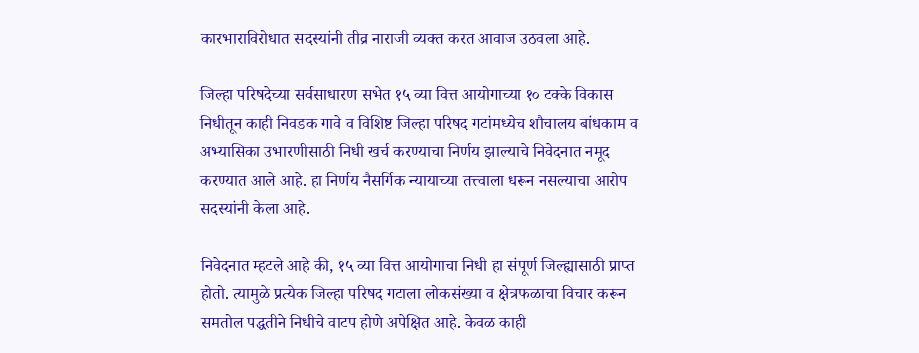कारभाराविरोधात सदस्यांनी तीव्र नाराजी व्यक्त करत आवाज उठवला आहे.

जिल्हा परिषदेच्या सर्वसाधारण सभेत १५ व्या वित्त आयोगाच्या १० टक्के विकास निधीतून काही निवडक गावे व विशिष्ट जिल्हा परिषद गटांमध्येच शौचालय बांधकाम व अभ्यासिका उभारणीसाठी निधी खर्च करण्याचा निर्णय झाल्याचे निवेदनात नमूद करण्यात आले आहे. हा निर्णय नैसर्गिक न्यायाच्या तत्त्वाला धरून नसल्याचा आरोप सदस्यांनी केला आहे.

निवेदनात म्हटले आहे की, १५ व्या वित्त आयोगाचा निधी हा संपूर्ण जिल्ह्यासाठी प्राप्त होतो. त्यामुळे प्रत्येक जिल्हा परिषद गटाला लोकसंख्या व क्षेत्रफळाचा विचार करून समतोल पद्धतीने निधीचे वाटप होणे अपेक्षित आहे. केवळ काही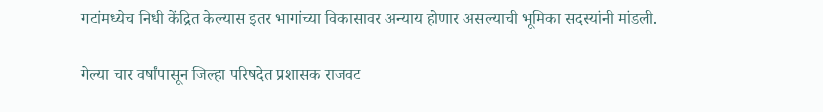गटांमध्येच निधी केंद्रित केल्यास इतर भागांच्या विकासावर अन्याय होणार असल्याची भूमिका सदस्यांनी मांडली.

गेल्या चार वर्षांपासून जिल्हा परिषदेत प्रशासक राजवट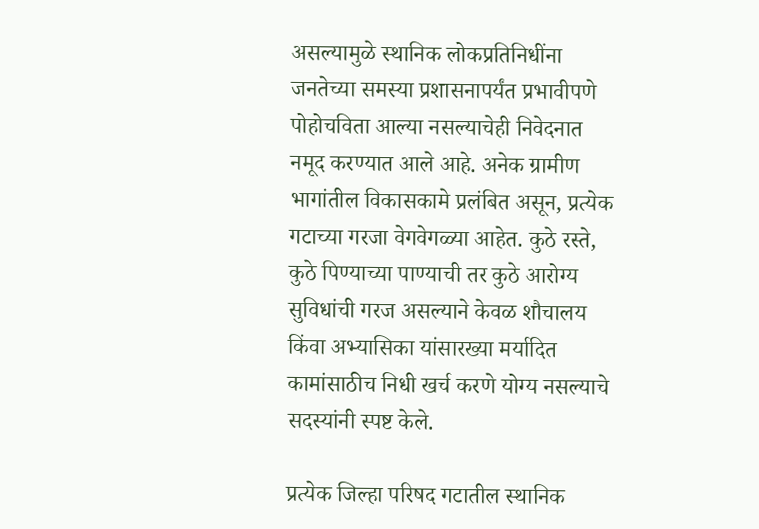असल्यामुळे स्थानिक लोकप्रतिनिधींना जनतेच्या समस्या प्रशासनापर्यंत प्रभावीपणे पोहोचविता आल्या नसल्याचेही निवेदनात नमूद करण्यात आले आहे. अनेक ग्रामीण भागांतील विकासकामे प्रलंबित असून, प्रत्येक गटाच्या गरजा वेगवेगळ्या आहेत. कुठे रस्ते, कुठे पिण्याच्या पाण्याची तर कुठे आरोग्य सुविधांची गरज असल्याने केवळ शौचालय किंवा अभ्यासिका यांसारख्या मर्यादित कामांसाठीच निधी खर्च करणे योग्य नसल्याचे सदस्यांनी स्पष्ट केले.

प्रत्येक जिल्हा परिषद गटातील स्थानिक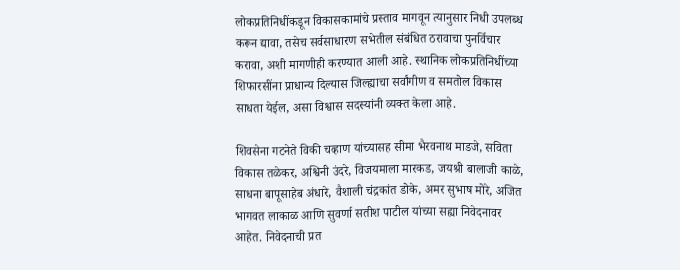लोकप्रतिनिधींकडून विकासकामांचे प्रस्ताव मागवून त्यानुसार निधी उपलब्ध करून द्यावा, तसेच सर्वसाधारण सभेतील संबंधित ठरावाचा पुनर्विचार करावा, अशी मागणीही करण्यात आली आहे. स्थानिक लोकप्रतिनिधींच्या शिफारसींना प्राधान्य दिल्यास जिल्ह्याचा सर्वांगीण व समतोल विकास साधता येईल, असा विश्वास सदस्यांनी व्यक्त केला आहे.

शिवसेना गटनेते विकी चव्हाण यांच्यासह सीमा भैरवनाथ माडजे, सविता विकास तळेकर, अश्विनी उंदरे, विजयमाला मारकड, जयश्री बालाजी काळे, साधना बापूसाहेब अंधारे, वैशाली चंद्रकांत डोके, अमर सुभाष मोरे, अजित भागवत लाकाळ आणि सुवर्णा सतीश पाटील यांच्या सह्या निवेदनावर आहेत. निवेदनाची प्रत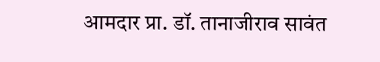आमदार प्रा. डॉ. तानाजीराव सावंत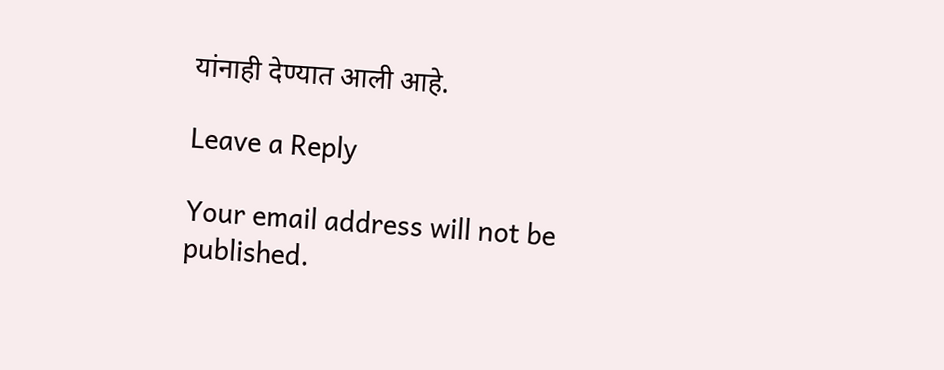यांनाही देण्यात आली आहे.

Leave a Reply

Your email address will not be published.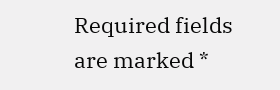Required fields are marked *